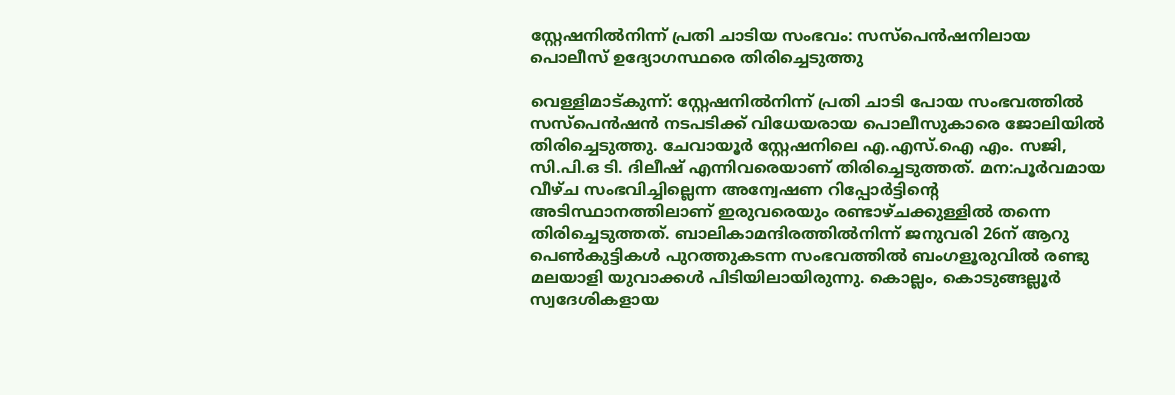സ്റ്റേഷനിൽനിന്ന് പ്രതി ചാടിയ സംഭവം: സസ്പെൻഷനിലായ പൊലീസ് ഉദ്യോഗസ്ഥരെ തിരിച്ചെടുത്തു

വെള്ളിമാട്കുന്ന്: സ്റ്റേഷനിൽനിന്ന് പ്രതി ചാടി പോയ സംഭവത്തിൽ സസ്പെൻഷൻ നടപടിക്ക് വിധേയരായ പൊലീസുകാരെ ജോലിയിൽ തിരിച്ചെടുത്തു. ചേവായൂർ സ്റ്റേഷനിലെ എ.എസ്.ഐ എം. സജി, സി.പി.ഒ ടി. ദിലീഷ് എന്നിവരെയാണ് തിരിച്ചെടുത്തത്. മന:പൂർവമായ വീഴ്ച സംഭവിച്ചില്ലെന്ന അന്വേഷണ റിപ്പോർട്ടിന്റെ അടിസ്ഥാനത്തിലാണ് ഇരുവരെയും രണ്ടാഴ്ചക്കുള്ളിൽ തന്നെ തിരിച്ചെടുത്തത്. ബാലികാമന്ദിരത്തിൽനിന്ന് ജനുവരി 26ന് ആറു പെൺകുട്ടികൾ പുറത്തുകടന്ന സംഭവത്തിൽ ബംഗളൂരുവിൽ രണ്ടു മലയാളി യുവാക്കൾ പിടിയിലായിരുന്നു. കൊല്ലം, കൊടുങ്ങല്ലൂർ സ്വദേശികളായ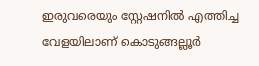ഇരുവരെയും സ്റ്റേഷനിൽ എത്തിച്ച വേളയിലാണ് കൊടുങ്ങല്ലൂർ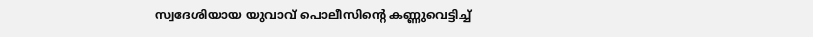സ്വദേശിയായ യുവാവ് പൊലീസിന്റെ കണ്ണുവെട്ടിച്ച്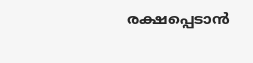രക്ഷപ്പെടാൻ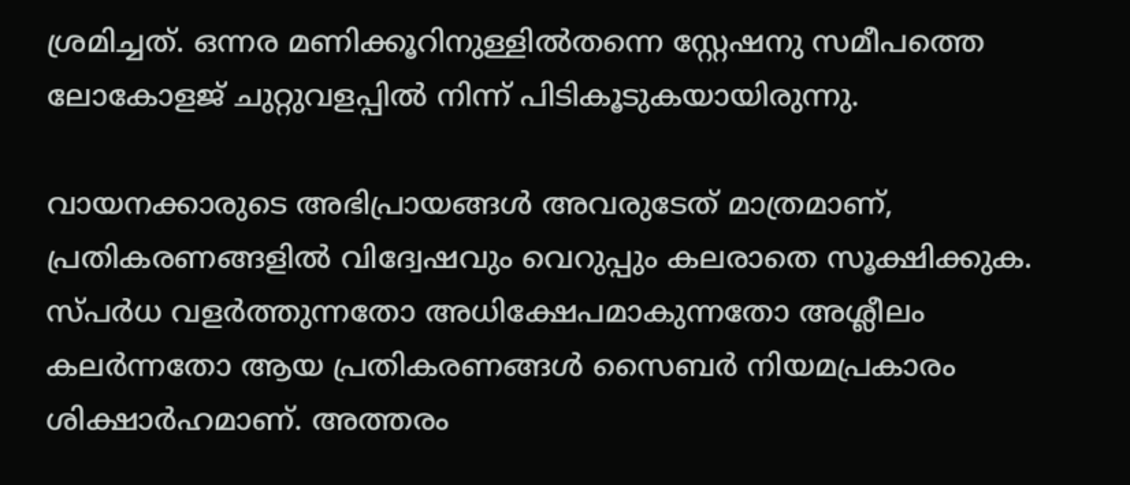ശ്രമിച്ചത്. ഒന്നര മണിക്കൂറിനുള്ളിൽതന്നെ സ്റ്റേഷനു സമീപത്തെ ലോകോളജ് ചുറ്റുവളപ്പിൽ നിന്ന് പിടികൂടുകയായിരുന്നു.

വായനക്കാരുടെ അഭിപ്രായങ്ങള്‍ അവരുടേത് മാത്രമാണ്, പ്രതികരണങ്ങളിൽ വിദ്വേഷവും വെറുപ്പും കലരാതെ സൂക്ഷിക്കുക. സ്പർധ വളർത്തുന്നതോ അധിക്ഷേപമാകുന്നതോ അശ്ലീലം കലർന്നതോ ആയ പ്രതികരണങ്ങൾ സൈബർ നിയമപ്രകാരം ശിക്ഷാർഹമാണ്. അത്തരം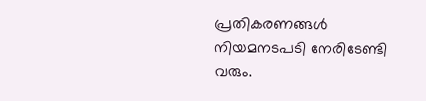പ്രതികരണങ്ങൾ നിയമനടപടി നേരിടേണ്ടി വരും.